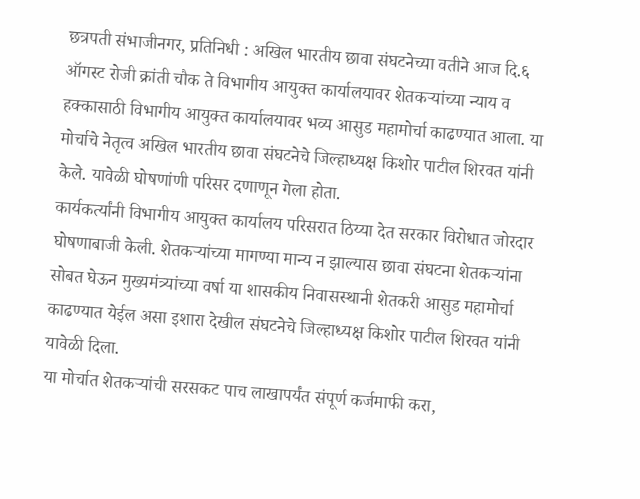छत्रपती संभाजीनगर, प्रतिनिधी : अखिल भारतीय छावा संघटनेच्या वतीने आज दि.६ ऑगस्ट रोजी क्रांती चौक ते विभागीय आयुक्त कार्यालयावर शेतकऱ्यांच्या न्याय व हक्कासाठी विभागीय आयुक्त कार्यालयावर भव्य आसुड महामोर्चा काढण्यात आला. या मोर्चाचे नेतृत्व अखिल भारतीय छावा संघटनेचे जिल्हाध्यक्ष किशोर पाटील शिरवत यांनी केले. यावेळी घोषणांणी परिसर दणाणून गेला होता.
कार्यकर्त्यांनी विभागीय आयुक्त कार्यालय परिसरात ठिय्या देत सरकार विरोधात जोरदार घोषणाबाजी केली. शेतकऱ्यांच्या मागण्या मान्य न झाल्यास छावा संघटना शेतकऱ्यांना सोबत घेऊन मुख्यमंत्र्यांच्या वर्षा या शासकीय निवासस्थानी शेतकरी आसुड महामोर्चा काढण्यात येईल असा इशारा देखील संघटनेचे जिल्हाध्यक्ष किशोर पाटील शिरवत यांनी यावेळी दिला.
या मोर्चात शेतकऱ्यांची सरसकट पाच लाखापर्यंत संपूर्ण कर्जमाफी करा,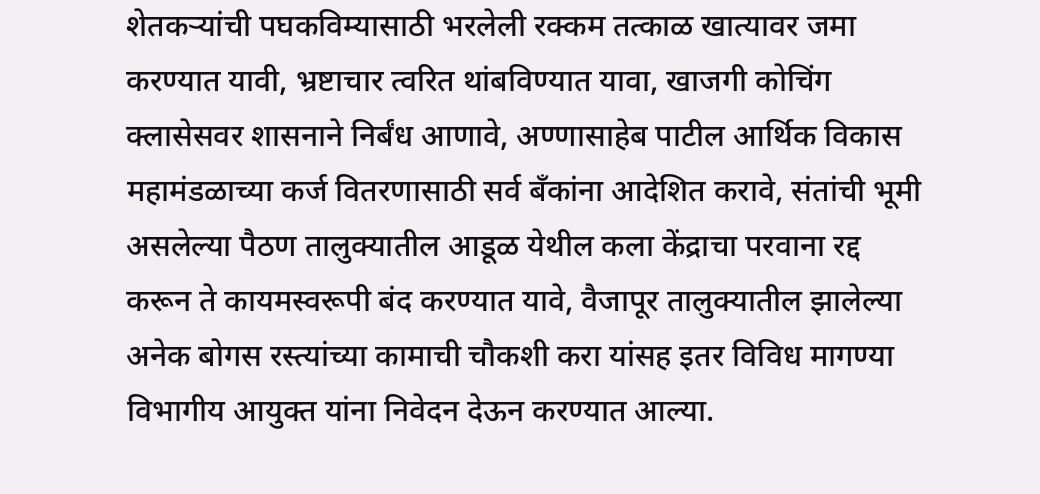शेतकऱ्यांची पघकविम्यासाठी भरलेली रक्कम तत्काळ खात्यावर जमा करण्यात यावी, भ्रष्टाचार त्वरित थांबविण्यात यावा, खाजगी कोचिंग क्लासेसवर शासनाने निर्बंध आणावे, अण्णासाहेब पाटील आर्थिक विकास महामंडळाच्या कर्ज वितरणासाठी सर्व बँकांना आदेशित करावे, संतांची भूमी असलेल्या पैठण तालुक्यातील आडूळ येथील कला केंद्राचा परवाना रद्द करून ते कायमस्वरूपी बंद करण्यात यावे, वैजापूर तालुक्यातील झालेल्या अनेक बोगस रस्त्यांच्या कामाची चौकशी करा यांसह इतर विविध मागण्या विभागीय आयुक्त यांना निवेदन देऊन करण्यात आल्या.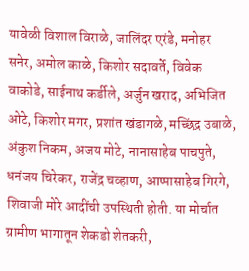यावेळी विशाल विराळे, जालिंदर एरंडे, मनोहर सनेर, अमोल काळे, किशोर सदावर्ते, विवेक वाकोडे, साईनाथ कर्डीले, अर्जुन खराद, अभिजित ओटे, किशोर मगर, प्रशांत खंडागळे, मच्छिंद्र उबाळे, अंकुश निकम, अजय मोटे, नानासाहेब पाचपुते, धनंजय चिरेकर, राजेंद्र चव्हाण, आप्पासाहेब गिरगे, शिवाजी मोरे आदींची उपस्थिती होती. या मोर्चात ग्रामीण भागातून शेकडो शेतकरी,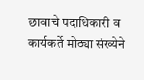छावाचे पदाधिकारी व कार्यकर्ते मोठ्या संख्येने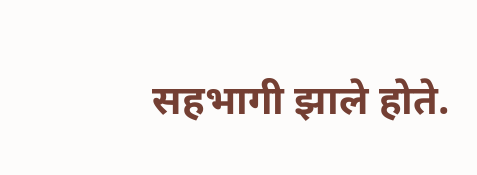सहभागी झाले होते.